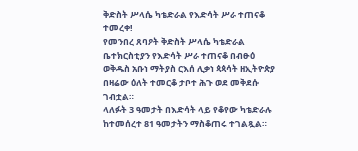ቅድስት ሥላሴ ካቴድራል የእድሳት ሥራ ተጠናቆ ተመረቀ!
የመንበረ ጸባዖት ቅድስት ሥላሴ ካቴድራል ቤተክርስቲያን የእድሳት ሥራ ተጠናቆ በብፁዕ ወቅዱስ አቡነ ማትያስ ርእሰ ሊቃነ ጳጳሳት ዘኢትዮጵያ በዛሬው ዕለት ተመርቆ ታቦተ ሕጉ ወደ መቅደሱ ገብቷል።
ላለፉት 3 ዓመታት በእድሳት ላይ የቆየው ካቴድራሉ ከተመሰረተ 81 ዓመታትን ማስቆጠሩ ተገልጿል።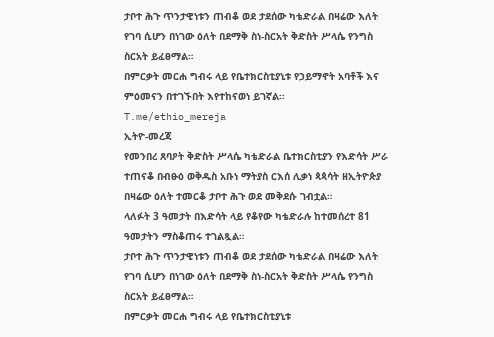ታቦተ ሕጉ ጥንታዊነቱን ጠብቆ ወደ ታደሰው ካቴድራል በዛሬው እለት የገባ ሲሆን በነገው ዕለት በደማቅ ስነ-ስርአት ቅድስት ሥላሴ የንግስ ስርአት ይፈፀማል።
በምርቃት መርሐ ግብሩ ላይ የቤተክርስቲያኒቱ የኃይማኖት አባቶች እና ምዕመናን በተገኙበት እየተከናወነ ይገኛል።
T.me/ethio_mereja
ኢትዮ-መረጃ
የመንበረ ጸባዖት ቅድስት ሥላሴ ካቴድራል ቤተክርስቲያን የእድሳት ሥራ ተጠናቆ በብፁዕ ወቅዱስ አቡነ ማትያስ ርእሰ ሊቃነ ጳጳሳት ዘኢትዮጵያ በዛሬው ዕለት ተመርቆ ታቦተ ሕጉ ወደ መቅደሱ ገብቷል።
ላለፉት 3 ዓመታት በእድሳት ላይ የቆየው ካቴድራሉ ከተመሰረተ 81 ዓመታትን ማስቆጠሩ ተገልጿል።
ታቦተ ሕጉ ጥንታዊነቱን ጠብቆ ወደ ታደሰው ካቴድራል በዛሬው እለት የገባ ሲሆን በነገው ዕለት በደማቅ ስነ-ስርአት ቅድስት ሥላሴ የንግስ ስርአት ይፈፀማል።
በምርቃት መርሐ ግብሩ ላይ የቤተክርስቲያኒቱ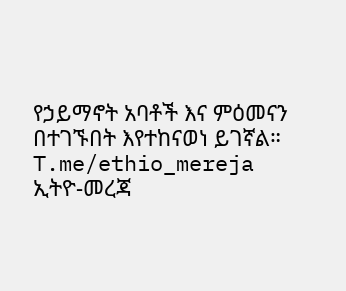የኃይማኖት አባቶች እና ምዕመናን በተገኙበት እየተከናወነ ይገኛል።
T.me/ethio_mereja
ኢትዮ-መረጃ